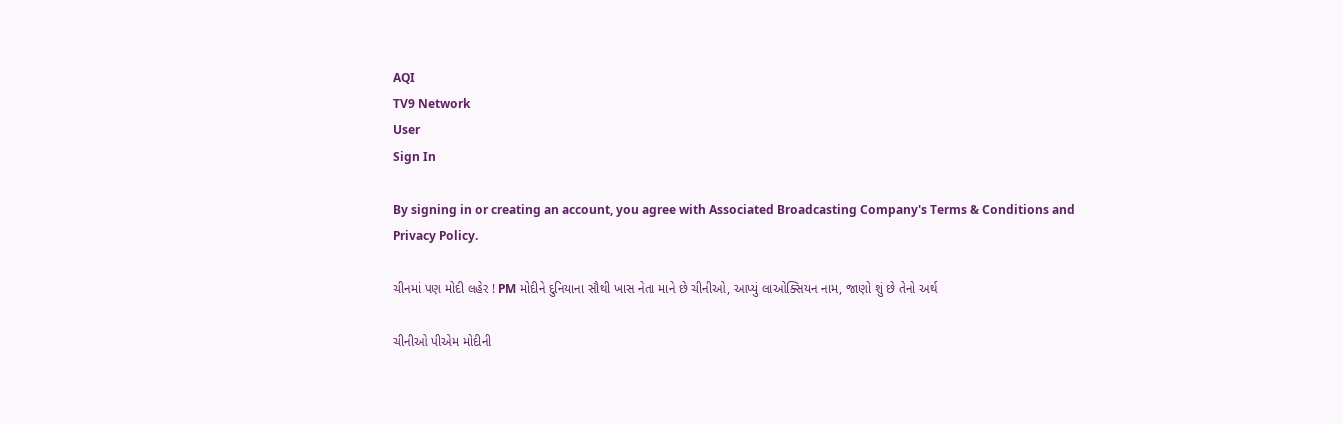AQI
TV9 Network
User
Sign In

By signing in or creating an account, you agree with Associated Broadcasting Company's Terms & Conditions and Privacy Policy.

ચીનમાં પણ મોદી લહેર ! PM મોદીને દુનિયાના સૌથી ખાસ નેતા માને છે ચીનીઓ, આપ્યું લાઓક્સિયન નામ, જાણો શું છે તેનો અર્થ

ચીનીઓ પીએમ મોદીની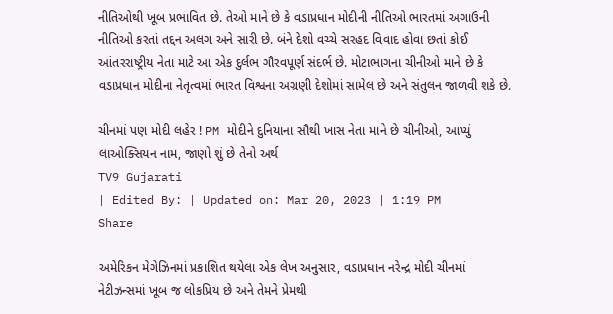નીતિઓથી ખૂબ પ્રભાવિત છે. તેઓ માને છે કે વડાપ્રધાન મોદીની નીતિઓ ભારતમાં અગાઉની નીતિઓ કરતાં તદ્દન અલગ અને સારી છે. બંને દેશો વચ્ચે સરહદ વિવાદ હોવા છતાં કોઈ આંતરરાષ્ટ્રીય નેતા માટે આ એક દુર્લભ ગૌરવપૂર્ણ સંદર્ભ છે. મોટાભાગના ચીનીઓ માને છે કે વડાપ્રધાન મોદીના નેતૃત્વમાં ભારત વિશ્વના અગ્રણી દેશોમાં સામેલ છે અને સંતુલન જાળવી શકે છે.

ચીનમાં પણ મોદી લહેર ! PM મોદીને દુનિયાના સૌથી ખાસ નેતા માને છે ચીનીઓ, આપ્યું લાઓક્સિયન નામ, જાણો શું છે તેનો અર્થ
TV9 Gujarati
| Edited By: | Updated on: Mar 20, 2023 | 1:19 PM
Share

અમેરિકન મેગેઝિનમાં પ્રકાશિત થયેલા એક લેખ અનુસાર, વડાપ્રધાન નરેન્દ્ર મોદી ચીનમાં નેટીઝન્સમાં ખૂબ જ લોકપ્રિય છે અને તેમને પ્રેમથી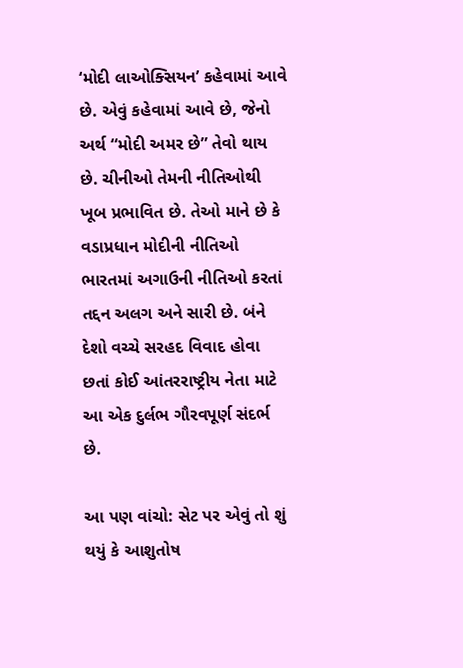‘મોદી લાઓક્સિયન’ કહેવામાં આવે છે. એવું કહેવામાં આવે છે, જેનો અર્થ “મોદી અમર છે” તેવો થાય છે. ચીનીઓ તેમની નીતિઓથી ખૂબ પ્રભાવિત છે. તેઓ માને છે કે વડાપ્રધાન મોદીની નીતિઓ ભારતમાં અગાઉની નીતિઓ કરતાં તદ્દન અલગ અને સારી છે. બંને દેશો વચ્ચે સરહદ વિવાદ હોવા છતાં કોઈ આંતરરાષ્ટ્રીય નેતા માટે આ એક દુર્લભ ગૌરવપૂર્ણ સંદર્ભ છે.

આ પણ વાંચો: સેટ પર એવું તો શું થયું કે આશુતોષ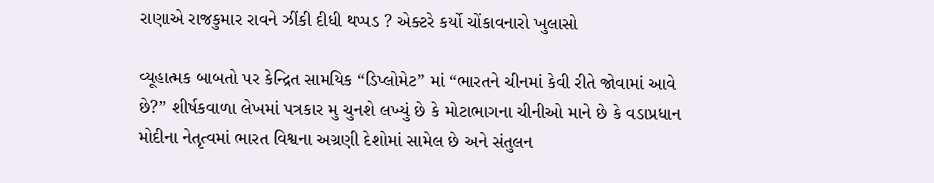રાણાએ રાજકુમાર રાવને ઝીંકી દીધી થપ્પડ ? એક્ટરે કર્યો ચોંકાવનારો ખુલાસો

વ્યૂહાત્મક બાબતો પર કેન્દ્રિત સામયિક “ડિપ્લોમેટ” માં “ભારતને ચીનમાં કેવી રીતે જોવામાં આવે છે?” શીર્ષકવાળા લેખમાં પત્રકાર મુ ચુનશે લખ્યું છે કે મોટાભાગના ચીનીઓ માને છે કે વડાપ્રધાન મોદીના નેતૃત્વમાં ભારત વિશ્વના અગ્રણી દેશોમાં સામેલ છે અને સંતુલન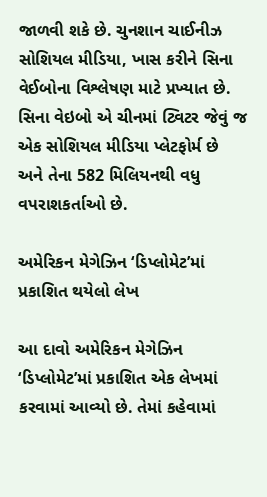જાળવી શકે છે. ચુનશાન ચાઈનીઝ સોશિયલ મીડિયા, ખાસ કરીને સિના વેઈબોના વિશ્લેષણ માટે પ્રખ્યાત છે. સિના વેઇબો એ ચીનમાં ટ્વિટર જેવું જ એક સોશિયલ મીડિયા પ્લેટફોર્મ છે અને તેના 582 મિલિયનથી વધુ વપરાશકર્તાઓ છે.

અમેરિકન મેગેઝિન ‘ડિપ્લોમેટ’માં પ્રકાશિત થયેલો લેખ

આ દાવો અમેરિકન મેગેઝિન ‘ડિપ્લોમેટ’માં પ્રકાશિત એક લેખમાં કરવામાં આવ્યો છે. તેમાં કહેવામાં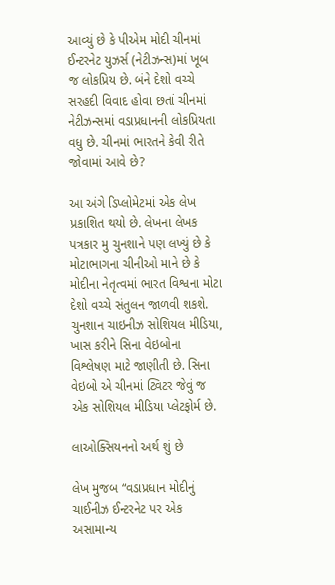આવ્યું છે કે પીએમ મોદી ચીનમાં ઈન્ટરનેટ યુઝર્સ (નેટીઝન્સ)માં ખૂબ જ લોકપ્રિય છે. બંને દેશો વચ્ચે સરહદી વિવાદ હોવા છતાં ચીનમાં નેટીઝન્સમાં વડાપ્રધાનની લોકપ્રિયતા વધુ છે. ચીનમાં ભારતને કેવી રીતે જોવામાં આવે છે?

આ અંગે ડિપ્લોમેટમાં એક લેખ પ્રકાશિત થયો છે. લેખના લેખક પત્રકાર મુ ચુનશાને પણ લખ્યું છે કે મોટાભાગના ચીનીઓ માને છે કે મોદીના નેતૃત્વમાં ભારત વિશ્વના મોટા દેશો વચ્ચે સંતુલન જાળવી શકશે. ચુનશાન ચાઇનીઝ સોશિયલ મીડિયા, ખાસ કરીને સિના વેઇબોના વિશ્લેષણ માટે જાણીતી છે. સિના વેઇબો એ ચીનમાં ટ્વિટર જેવું જ એક સોશિયલ મીડિયા પ્લેટફોર્મ છે.

લાઓક્સિયનનો અર્થ શું છે

લેખ મુજબ “વડાપ્રધાન મોદીનું ચાઈનીઝ ઈન્ટરનેટ પર એક અસામાન્ય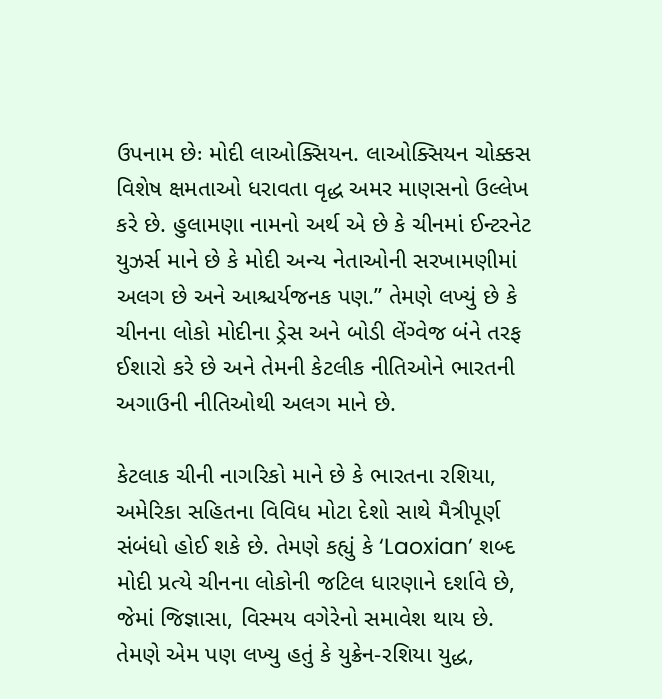ઉપનામ છેઃ મોદી લાઓક્સિયન. લાઓક્સિયન ચોક્કસ વિશેષ ક્ષમતાઓ ધરાવતા વૃદ્ધ અમર માણસનો ઉલ્લેખ કરે છે. હુલામણા નામનો અર્થ એ છે કે ચીનમાં ઈન્ટરનેટ યુઝર્સ માને છે કે મોદી અન્ય નેતાઓની સરખામણીમાં અલગ છે અને આશ્ચર્યજનક પણ.” તેમણે લખ્યું છે કે ચીનના લોકો મોદીના ડ્રેસ અને બોડી લેંગ્વેજ બંને તરફ ઈશારો કરે છે અને તેમની કેટલીક નીતિઓને ભારતની અગાઉની નીતિઓથી અલગ માને છે.

કેટલાક ચીની નાગરિકો માને છે કે ભારતના રશિયા, અમેરિકા સહિતના વિવિધ મોટા દેશો સાથે મૈત્રીપૂર્ણ સંબંધો હોઈ શકે છે. તેમણે કહ્યું કે ‘Laoxian’ શબ્દ મોદી પ્રત્યે ચીનના લોકોની જટિલ ધારણાને દર્શાવે છે, જેમાં જિજ્ઞાસા, વિસ્મય વગેરેનો સમાવેશ થાય છે. તેમણે એમ પણ લખ્યુ હતું કે યુક્રેન-રશિયા યુદ્ધ,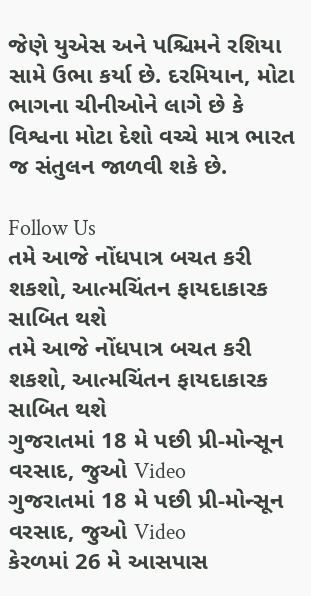જેણે યુએસ અને પશ્ચિમને રશિયા સામે ઉભા કર્યા છે. દરમિયાન, મોટા ભાગના ચીનીઓને લાગે છે કે વિશ્વના મોટા દેશો વચ્ચે માત્ર ભારત જ સંતુલન જાળવી શકે છે.

Follow Us
તમે આજે નોંધપાત્ર બચત કરી શકશો, આત્મચિંતન ફાયદાકારક સાબિત થશે
તમે આજે નોંધપાત્ર બચત કરી શકશો, આત્મચિંતન ફાયદાકારક સાબિત થશે
ગુજરાતમાં 18 મે પછી પ્રી-મોન્સૂન વરસાદ, જુઓ Video
ગુજરાતમાં 18 મે પછી પ્રી-મોન્સૂન વરસાદ, જુઓ Video
કેરળમાં 26 મે આસપાસ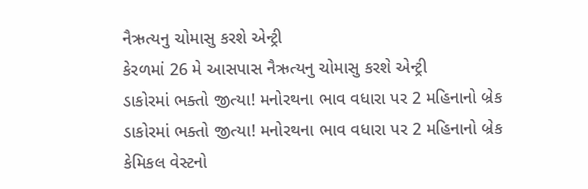નૈઋત્યનુ ચોમાસુ કરશે એન્ટ્રી
કેરળમાં 26 મે આસપાસ નૈઋત્યનુ ચોમાસુ કરશે એન્ટ્રી
ડાકોરમાં ભક્તો જીત્યા! મનોરથના ભાવ વધારા પર 2 મહિનાનો બ્રેક
ડાકોરમાં ભક્તો જીત્યા! મનોરથના ભાવ વધારા પર 2 મહિનાનો બ્રેક
કેમિકલ વેસ્ટનો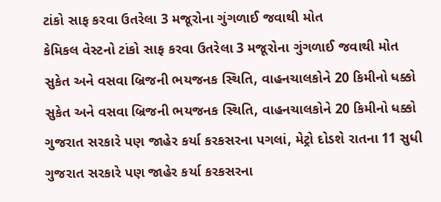ટાંકો સાફ કરવા ઉતરેલા 3 મજૂરોના ગુંગળાઈ જવાથી મોત
કેમિકલ વેસ્ટનો ટાંકો સાફ કરવા ઉતરેલા 3 મજૂરોના ગુંગળાઈ જવાથી મોત
સુકેત અને વસવા બ્રિજની ભયજનક સ્થિતિ, વાહનચાલકોને 20 કિમીનો ધક્કો
સુકેત અને વસવા બ્રિજની ભયજનક સ્થિતિ, વાહનચાલકોને 20 કિમીનો ધક્કો
ગુજરાત સરકારે પણ જાહેર કર્યા કરકસરના પગલાં, મેટ્રો દોડશે રાતના 11 સુધી
ગુજરાત સરકારે પણ જાહેર કર્યા કરકસરના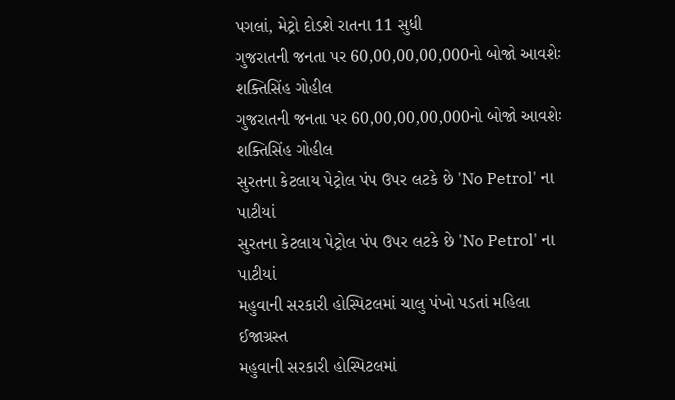પગલાં, મેટ્રો દોડશે રાતના 11 સુધી
ગુજરાતની જનતા પર 60,00,00,00,000નો બોજો આવશેઃ શક્તિસિંહ ગોહીલ
ગુજરાતની જનતા પર 60,00,00,00,000નો બોજો આવશેઃ શક્તિસિંહ ગોહીલ
સુરતના કેટલાય પેટ્રોલ પંપ ઉપર લટકે છે 'No Petrol' ના પાટીયાં
સુરતના કેટલાય પેટ્રોલ પંપ ઉપર લટકે છે 'No Petrol' ના પાટીયાં
મહુવાની સરકારી હોસ્પિટલમાં ચાલુ પંખો પડતાં મહિલા ઈજાગ્રસ્ત
મહુવાની સરકારી હોસ્પિટલમાં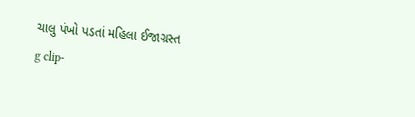ચાલુ પંખો પડતાં મહિલા ઈજાગ્રસ્ત
g clip-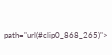path="url(#clip0_868_265)">